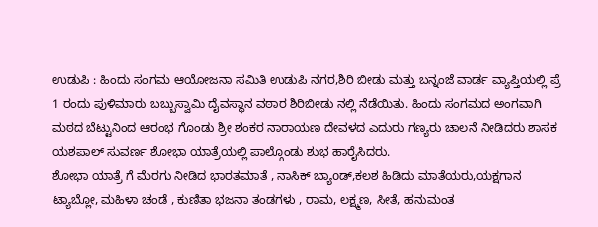ಉಡುಪಿ : ಹಿಂದು ಸಂಗಮ ಆಯೋಜನಾ ಸಮಿತಿ ಉಡುಪಿ ನಗರ,ಶಿರಿ ಬೀಡು ಮತ್ತು ಬನ್ನಂಜೆ ವಾರ್ಡ ವ್ಯಾಪ್ತಿಯಲ್ಲಿ ಪ್ರೆ 1 ರಂದು ಪುಳಿಮಾರು ಬಬ್ಬುಸ್ವಾಮಿ ದೈವಸ್ಥಾನ ವಠಾರ ಶಿರಿಬೀಡು ನಲ್ಲಿ ನೆಡೆಯಿತು. ಹಿಂದು ಸಂಗಮದ ಅಂಗವಾಗಿ ಮಠದ ಬೆಟ್ಟುನಿಂದ ಆರಂಭ ಗೊಂಡು ಶ್ರೀ ಶಂಕರ ನಾರಾಯಣ ದೇವಳದ ಎದುರು ಗಣ್ಯರು ಚಾಲನೆ ನೀಡಿದರು ಶಾಸಕ ಯಶಪಾಲ್ ಸುವರ್ಣ ಶೋಭಾ ಯಾತ್ರೆಯಲ್ಲಿ ಪಾಲ್ಗೊಂಡು ಶುಭ ಹಾರೈಸಿದರು.
ಶೋಭಾ ಯಾತ್ರೆ ಗೆ ಮೆರಗು ನೀಡಿದ ಭಾರತಮಾತೆ , ನಾಸಿಕ್ ಬ್ಯಾoಡ್,ಕಲಶ ಹಿಡಿದು ಮಾತೆಯರು,ಯಕ್ಷಗಾನ ಟ್ಯಾಬ್ಲೋ, ಮಹಿಳಾ ಚಂಡೆ , ಕುಣಿತಾ ಭಜನಾ ತಂಡಗಳು , ರಾಮ, ಲಕ್ಷ್ಮಣ, ಸೀತೆ, ಹನುಮಂತ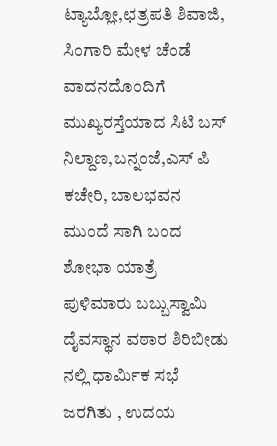ಟ್ಯಾಬ್ಲೋ,ಛತ್ರಪತಿ ಶಿವಾಜಿ, ಸಿಂಗಾರಿ ಮೇಳ ಚೆಂಡೆ ವಾದನದೊಂದಿಗೆ ಮುಖ್ಯರಸ್ತೆಯಾದ ಸಿಟಿ ಬಸ್ ನಿಲ್ದಾಣ,ಬನ್ನಂಜೆ,ಎಸ್ ಪಿ ಕಚೇರಿ, ಬಾಲಭವನ ಮುಂದೆ ಸಾಗಿ ಬಂದ ಶೋಭಾ ಯಾತ್ರೆ ಪುಳಿಮಾರು ಬಬ್ಬುಸ್ವಾಮಿ ದೈವಸ್ಥಾನ ವಠಾರ ಶಿರಿಬೀಡು ನಲ್ಲಿ ಧಾರ್ಮಿಕ ಸಭೆ ಜರಗಿತು , ಉದಯ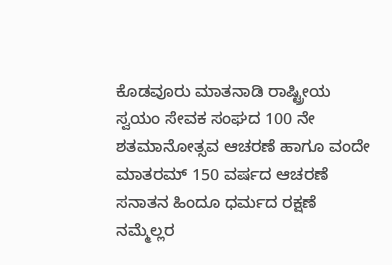ಕೊಡವೂರು ಮಾತನಾಡಿ ರಾಷ್ಟ್ರೀಯ ಸ್ವಯಂ ಸೇವಕ ಸಂಘದ 100 ನೇ ಶತಮಾನೋತ್ಸವ ಆಚರಣೆ ಹಾಗೂ ವಂದೇ ಮಾತರಮ್ 150 ವರ್ಷದ ಆಚರಣೆ ಸನಾತನ ಹಿಂದೂ ಧರ್ಮದ ರಕ್ಷಣೆ ನಮ್ಮೆಲ್ಲರ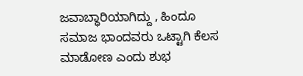ಜವಾಬ್ಧಾರಿಯಾಗಿದ್ದು , ಹಿಂದೂ ಸಮಾಜ ಭಾಂದವರು ಒಟ್ಟಾಗಿ ಕೆಲಸ ಮಾಡೋಣ ಎಂದು ಶುಭ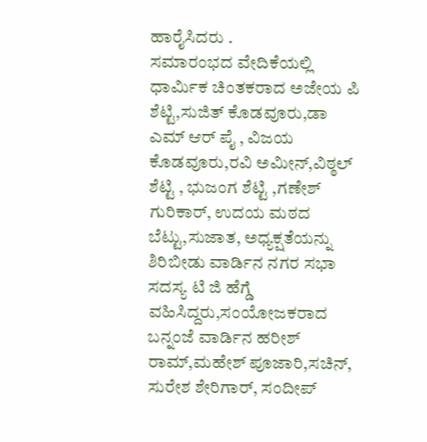ಹಾರೈಸಿದರು .
ಸಮಾರಂಭದ ವೇದಿಕೆಯಲ್ಲಿ ಧಾರ್ಮಿಕ ಚಿಂತಕರಾದ ಅಜೇಯ ಪಿ ಶೆಟ್ಟಿ,ಸುಜಿತ್ ಕೊಡವೂರು,ಡಾ ಎಮ್ ಆರ್ ಪೈ , ವಿಜಯ ಕೊಡವೂರು,ರವಿ ಅಮೀನ್,ವಿಠ್ಠಲ್ ಶೆಟ್ಟಿ , ಭುಜಂಗ ಶೆಟ್ಟಿ ,ಗಣೇಶ್ ಗುರಿಕಾರ್, ಉದಯ ಮಠದ ಬೆಟ್ಟು,ಸುಜಾತ, ಅಧ್ಯಕ್ಷತೆಯನ್ನು ಶಿರಿಬೀಡು ವಾರ್ಡಿನ ನಗರ ಸಭಾ ಸದಸ್ಯ ಟಿ ಜಿ ಹೆಗ್ಡೆ ವಹಿಸಿದ್ದರು,ಸಂಯೋಜಕರಾದ ಬನ್ನಂಜೆ ವಾರ್ಡಿನ ಹರೀಶ್ ರಾಮ್,ಮಹೇಶ್ ಪೂಜಾರಿ,ಸಚಿನ್, ಸುರೇಶ ಶೇರಿಗಾರ್, ಸಂದೀಪ್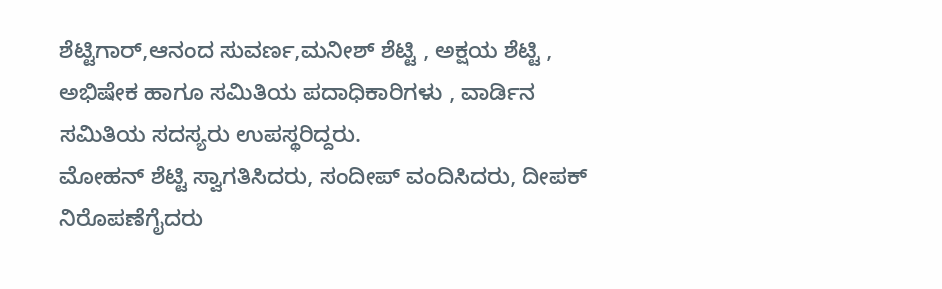ಶೆಟ್ಟಿಗಾರ್,ಆನಂದ ಸುವರ್ಣ,ಮನೀಶ್ ಶೆಟ್ಟಿ , ಅಕ್ಷಯ ಶೆಟ್ಟಿ , ಅಭಿಷೇಕ ಹಾಗೂ ಸಮಿತಿಯ ಪದಾಧಿಕಾರಿಗಳು , ವಾರ್ಡಿನ ಸಮಿತಿಯ ಸದಸ್ಯರು ಉಪಸ್ಥರಿದ್ದರು.
ಮೋಹನ್ ಶೆಟ್ಟಿ ಸ್ವಾಗತಿಸಿದರು, ಸಂದೀಪ್ ವಂದಿಸಿದರು, ದೀಪಕ್ ನಿರೊಪಣೆಗೈದರು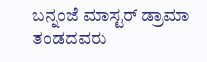ಬನ್ನಂಜೆ ಮಾಸ್ಟರ್ ಡ್ರಾಮಾ ತಂಡದವರು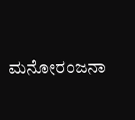ಮನೋರಂಜನಾ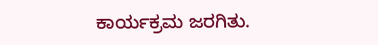ಕಾರ್ಯಕ್ರಮ ಜರಗಿತು.